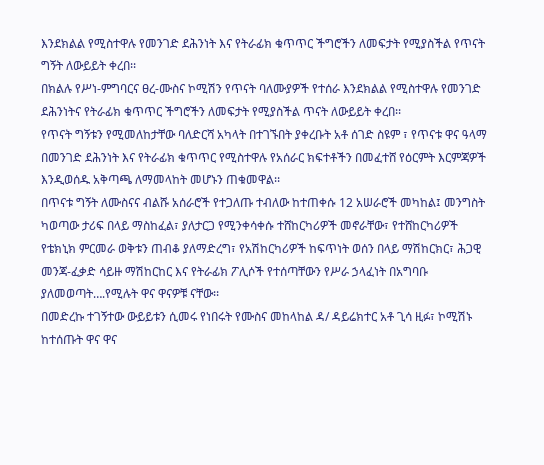እንደክልል የሚስተዋሉ የመንገድ ደሕንነት እና የትራፊክ ቁጥጥር ችግሮችን ለመፍታት የሚያስችል የጥናት ግኝት ለውይይት ቀረበ፡፡
በክልሉ የሥነ-ምግባርና ፀረ-ሙስና ኮሚሽን የጥናት ባለሙያዎች የተሰራ እንደክልል የሚስተዋሉ የመንገድ ደሕንነትና የትራፊክ ቁጥጥር ችግሮችን ለመፍታት የሚያስችል ጥናት ለውይይት ቀረበ፡፡
የጥናት ግኝቱን የሚመለከታቸው ባለድርሻ አካላት በተገኙበት ያቀረቡት አቶ ሰገድ ስዩም ፣ የጥናቱ ዋና ዓላማ በመንገድ ደሕንነት እና የትራፊክ ቁጥጥር የሚስተዋሉ የአሰራር ክፍተቶችን በመፈተሸ የዕርምት እርምጃዎች እንዲወሰዱ አቅጣጫ ለማመላከት መሆኑን ጠቁመዋል፡፡
በጥናቱ ግኝት ለሙስናና ብልሹ አሰራሮች የተጋለጡ ተብለው ከተጠቀሱ 12 አሠራሮች መካከል፤ መንግስት ካወጣው ታሪፍ በላይ ማስከፈል፣ ያለታርጋ የሚንቀሳቀሱ ተሸከርካሪዎች መኖራቸው፣ የተሸከርካሪዎች የቴክኒክ ምርመራ ወቅቱን ጠብቆ ያለማድረግ፣ የአሽከርካሪዎች ከፍጥነት ወሰን በላይ ማሽከርክር፣ ሕጋዊ መንጃ-ፈቃድ ሳይዙ ማሽከርከር እና የትራፊክ ፖሊሶች የተሰጣቸውን የሥራ ኃላፈነት በአግባቡ ያለመወጣት….የሚሉት ዋና ዋናዎቹ ናቸው፡፡
በመድረኩ ተገኝተው ውይይቱን ሲመሩ የነበሩት የሙስና መከላከል ዳ/ ዳይሬክተር አቶ ጊሳ ዚፉ፣ ኮሚሽኑ ከተሰጡት ዋና ዋና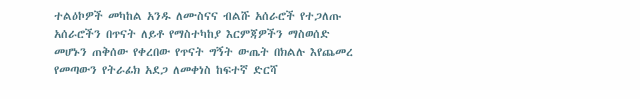ተልዕኮዎች መካከል አንዱ ለሙስናና ብልሹ አሰራሮች የተጋለጡ አሰራሮችን በጥናት ለይቶ የማስተካከያ እርምጃዎችን ማስወሰድ መሆኑን ጠቅሰው የቀረበው የጥናት ግኝት ውጤት በክልሉ እየጨመረ የመጣውን የትራፊክ አደጋ ለመቀነስ ከፍተኛ ድርሻ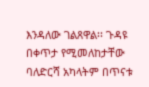እንዳለው ገልጸዋል፡፡ ጉዳዩ በቀጥታ የሚመለከታቸው ባለድርሻ አካላትም በጥናቱ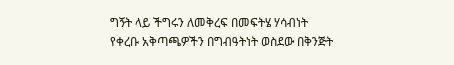ግኝት ላይ ችግሩን ለመቅረፍ በመፍትሄ ሃሳብነት የቀረቡ አቅጣጫዎችን በግብዓትነት ወስደው በቅንጅት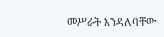መሥራት እንዳለባቸው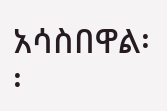አሳስበዋል፡፡